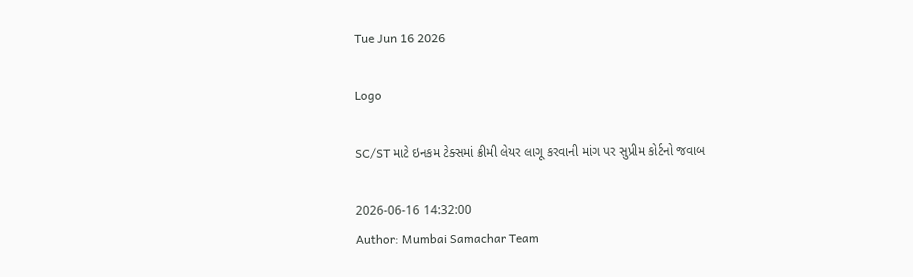Tue Jun 16 2026

Logo

SC/ST માટે ઇનકમ ટેક્સમાં ક્રીમી લેયર લાગૂ કરવાની માંગ પર સુપ્રીમ કોર્ટનો જવાબ

2026-06-16 14:32:00
Author: Mumbai Samachar Team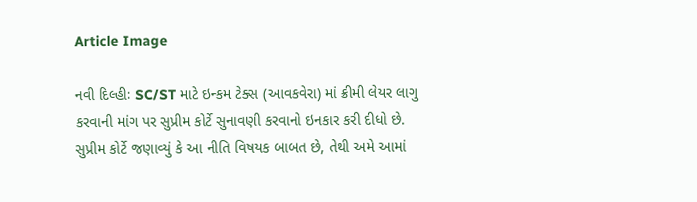Article Image

નવી દિલ્હીઃ SC/ST માટે ઇન્કમ ટેક્સ (આવકવેરા) માં ક્રીમી લેયર લાગુ કરવાની માંગ પર સુપ્રીમ કોર્ટે સુનાવણી કરવાનો ઇનકાર કરી દીધો છે. સુપ્રીમ કોર્ટે જણાવ્યું કે આ નીતિ વિષયક બાબત છે, તેથી અમે આમાં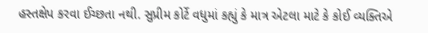હસ્તક્ષેપ કરવા ઈચ્છતા નથી. સુપ્રીમ કોર્ટે વધુમાં કહ્યું કે માત્ર એટલા માટે કે કોઈ વ્યક્તિએ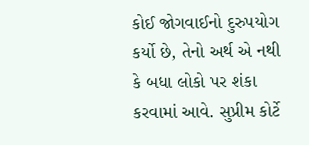કોઈ જોગવાઈનો દુરુપયોગ કર્યો છે, તેનો અર્થ એ નથી કે બધા લોકો પર શંકા કરવામાં આવે. સુપ્રીમ કોર્ટે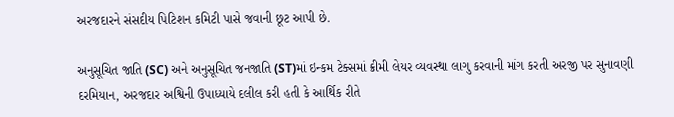અરજદારને સંસદીય પિટિશન કમિટી પાસે જવાની છૂટ આપી છે.

અનુસૂચિત જાતિ (SC) અને અનુસૂચિત જનજાતિ (ST)માં ઇન્કમ ટેક્સમાં ક્રીમી લેયર વ્યવસ્થા લાગુ કરવાની માંગ કરતી અરજી પર સુનાવણી દરમિયાન, અરજદાર અશ્વિની ઉપાધ્યાયે દલીલ કરી હતી કે આર્થિક રીતે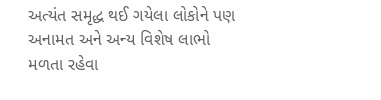અત્યંત સમૃદ્ધ થઈ ગયેલા લોકોને પણ અનામત અને અન્ય વિશેષ લાભો મળતા રહેવા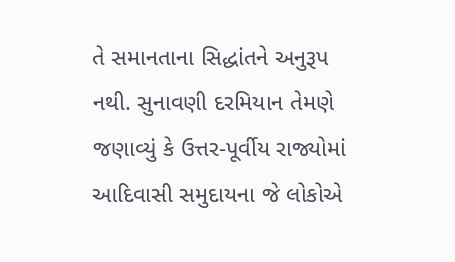તે સમાનતાના સિદ્ધાંતને અનુરૂપ નથી. સુનાવણી દરમિયાન તેમણે જણાવ્યું કે ઉત્તર-પૂર્વીય રાજ્યોમાં આદિવાસી સમુદાયના જે લોકોએ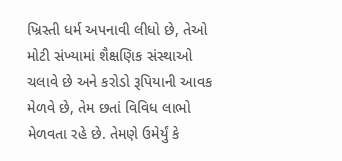ખ્રિસ્તી ધર્મ અપનાવી લીધો છે, તેઓ મોટી સંખ્યામાં શૈક્ષણિક સંસ્થાઓ ચલાવે છે અને કરોડો રૂપિયાની આવક મેળવે છે, તેમ છતાં વિવિધ લાભો મેળવતા રહે છે. તેમણે ઉમેર્યું કે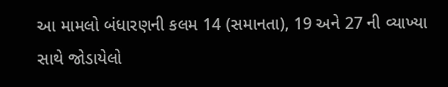આ મામલો બંધારણની કલમ 14 (સમાનતા), 19 અને 27 ની વ્યાખ્યા સાથે જોડાયેલો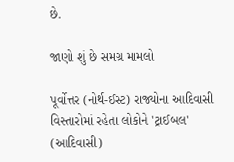છે.

જાણો શું છે સમગ્ર મામલો

પૂર્વોત્તર (નોર્થ-ઈસ્ટ) રાજ્યોના આદિવાસી વિસ્તારોમાં રહેતા લોકોને 'ટ્રાઈબલ' (આદિવાસી)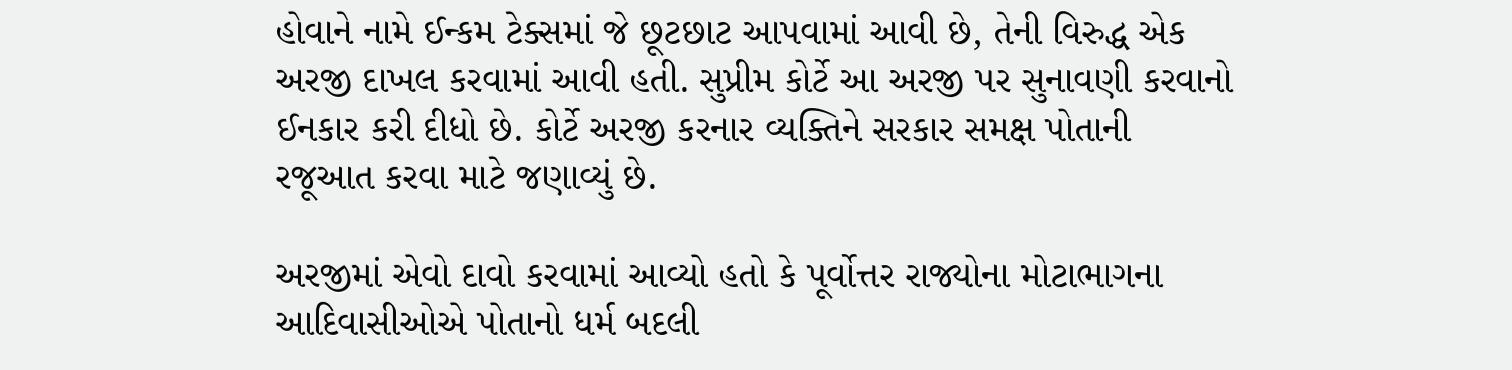હોવાને નામે ઈન્કમ ટેક્સમાં જે છૂટછાટ આપવામાં આવી છે, તેની વિરુદ્ધ એક અરજી દાખલ કરવામાં આવી હતી. સુપ્રીમ કોર્ટે આ અરજી પર સુનાવણી કરવાનો ઈનકાર કરી દીધો છે. કોર્ટે અરજી કરનાર વ્યક્તિને સરકાર સમક્ષ પોતાની રજૂઆત કરવા માટે જણાવ્યું છે.

અરજીમાં એવો દાવો કરવામાં આવ્યો હતો કે પૂર્વોત્તર રાજ્યોના મોટાભાગના આદિવાસીઓએ પોતાનો ધર્મ બદલી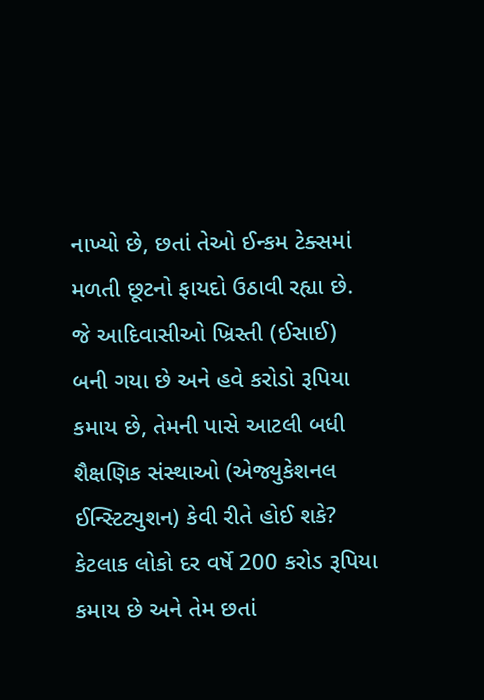નાખ્યો છે, છતાં તેઓ ઈન્કમ ટેક્સમાં મળતી છૂટનો ફાયદો ઉઠાવી રહ્યા છે. જે આદિવાસીઓ ખ્રિસ્તી (ઈસાઈ) બની ગયા છે અને હવે કરોડો રૂપિયા કમાય છે, તેમની પાસે આટલી બધી શૈક્ષણિક સંસ્થાઓ (એજ્યુકેશનલ ઈન્સ્ટિટ્યુશન) કેવી રીતે હોઈ શકે? કેટલાક લોકો દર વર્ષે 200 કરોડ રૂપિયા કમાય છે અને તેમ છતાં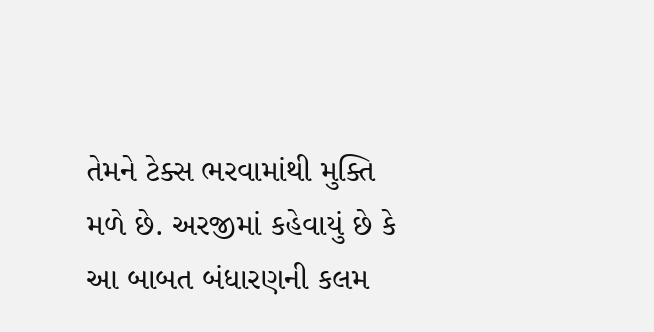તેમને ટેક્સ ભરવામાંથી મુક્તિ મળે છે. અરજીમાં કહેવાયું છે કે આ બાબત બંધારણની કલમ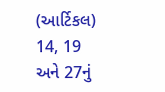(આર્ટિકલ) 14, 19 અને 27નું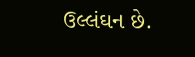ઉલ્લંઘન છે.